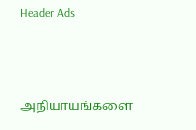Header Ads



அநியாயங்களை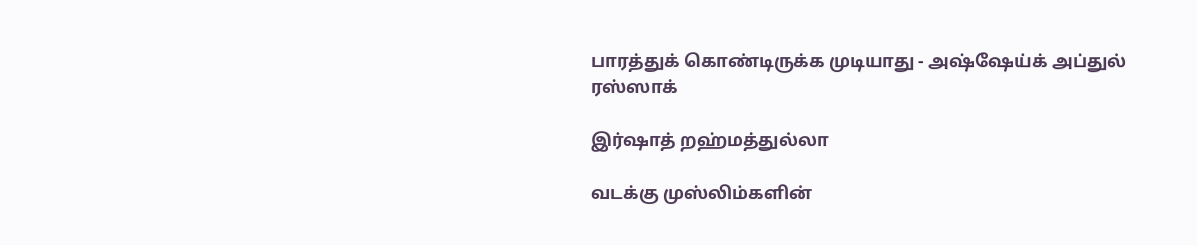பாரத்துக் கொண்டிருக்க முடியாது - அஷ்ஷேய்க் அப்துல் ரஸ்ஸாக்

இர்ஷாத் றஹ்மத்துல்லா

வடக்கு முஸ்லிம்களின்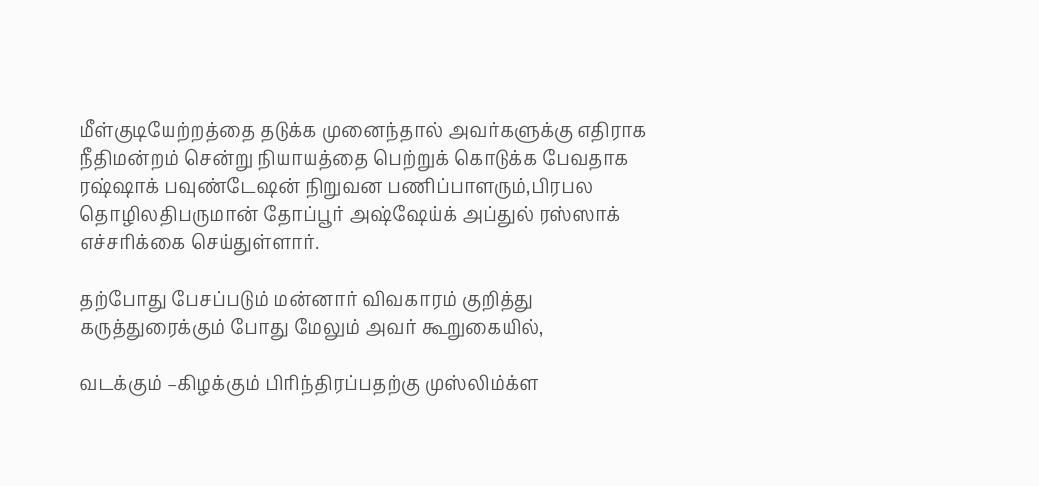மீள்குடியேற்றத்தை தடுக்க முனைந்தால் அவர்களுக்கு எதிராக நீதிமன்றம் சென்று நியாயத்தை பெற்றுக் கொடுக்க பேவதாக  ரஷ்ஷாக் பவுண்டேஷன் நிறுவன பணிப்பாளரும்,பிரபல தொழிலதிபருமான் தோப்பூர் அஷ்ஷேய்க் அப்துல் ரஸ்ஸாக் எச்சரிக்கை செய்துள்ளார்.

தற்போது பேசப்படும் மன்னார் விவகாரம் குறித்து கருத்துரைக்கும் போது மேலும் அவர் கூறுகையில்,

வடக்கும் –கிழக்கும் பிரிந்திரப்பதற்கு முஸ்லிம்க்ள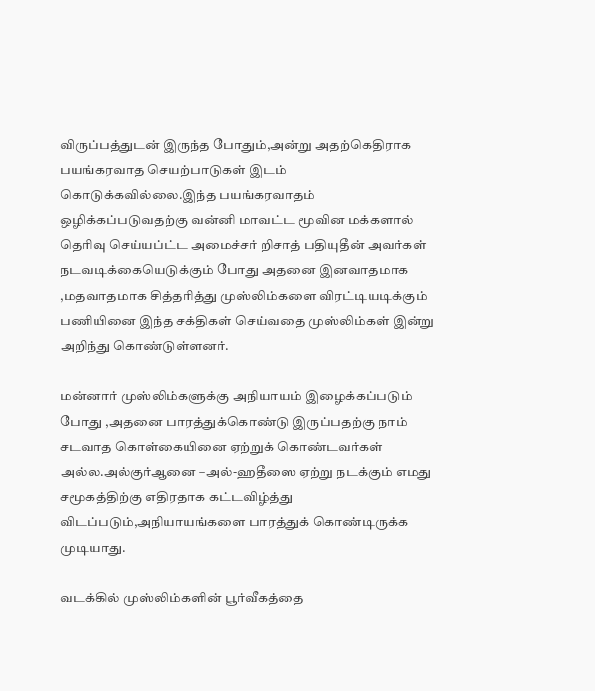விருப்பத்துடன் இருந்த போதும்,அன்று அதற்கெதிராக பயங்கரவாத செயற்பாடுகள் இடம் கொடுக்கவில்லை.இந்த பயங்கரவாதம் ஒழிக்கப்படுவதற்கு வன்னி மாவட்ட மூவின மக்களால் தெரிவு செய்யப்ட்ட அமைச்சர் றிசாத் பதியுதீன் அவர்கள் நடவடிக்கையெடுக்கும் போது அதனை இனவாதமாக ,மதவாதமாக சித்தரித்து முஸ்லிம்களை விரட்டியடிக்கும் பணியினை இந்த சக்திகள் செய்வதை முஸ்லிம்கள் இன்று அறிந்து கொண்டுள்ளனர்.

மன்னார் முஸ்லிம்களுக்கு அநியாயம் இழைக்கப்படும் போது ,அதனை பாரத்துக்கொண்டு இருப்பதற்கு நாம் சடவாத கொள்கையினை ஏற்றுக் கொண்டவர்கள் அல்ல.அல்குர்ஆனை –அல்-ஹதீஸை ஏற்று நடக்கும் எமது சமூகத்திற்கு எதிரதாக கட்டவிழ்த்து விடப்படும்,அநியாயங்களை பாரத்துக் கொண்டிருக்க முடியாது.

வடக்கில் முஸ்லிம்களின் பூர்வீகத்தை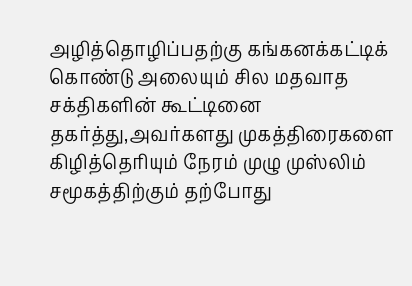அழித்தொழிப்பதற்கு கங்கனக்கட்டிக் கொண்டு அலையும் சில மதவாத சக்திகளின் கூட்டினை தகர்த்து,அவர்களது முகத்திரைகளை கிழித்தெரியும் நேரம் முழு முஸ்லிம் சமூகத்திற்கும் தற்போது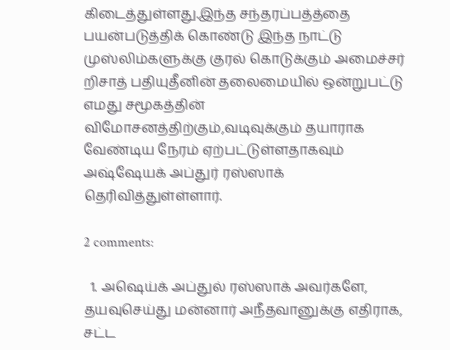கிடைத்துள்ளது.இந்த சந்தரப்பத்த்தை பயன்படுத்திக் கொண்டு இந்த நாட்டு முஸ்லிம்களுக்கு குரல் கொடுக்கும் அமைச்சர் றிசாத் பதியுதீனின் தலைமையில் ஒன்றுபட்டு எமது சமூகத்தின் விமோசனத்திற்கும்,வடிவுக்கும் தயாராக வேண்டிய நேரம் ஏற்பட்டுள்ளதாகவும் அஷ்ஷேயக் அப்துர் ரஸ்ஸாக் தெரிவித்துள்ள்ளார்.

2 comments:

  1. அஷெய்க் அப்துல் ரஸ்ஸாக் அவர்களே, தயவுசெய்து மன்னார் அநீதவானுக்கு எதிராக, சட்ட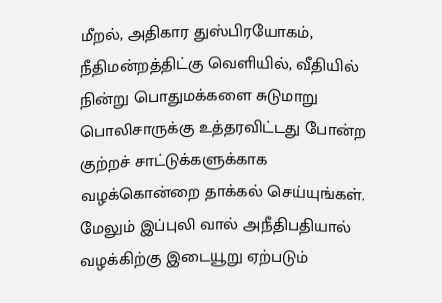மீறல், அதிகார துஸ்பிரயோகம், நீதிமன்றத்திட்கு வெளியில், வீதியில் நின்று பொதுமக்களை சுடுமாறு பொலிசாருக்கு உத்தரவிட்டது போன்ற குற்றச் சாட்டுக்களுக்காக வழக்கொன்றை தாக்கல் செய்யுங்கள். மேலும் இப்புலி வால் அநீதிபதியால் வழக்கிற்கு இடையூறு ஏற்படும்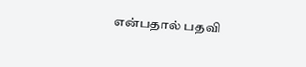என்பதால் பதவி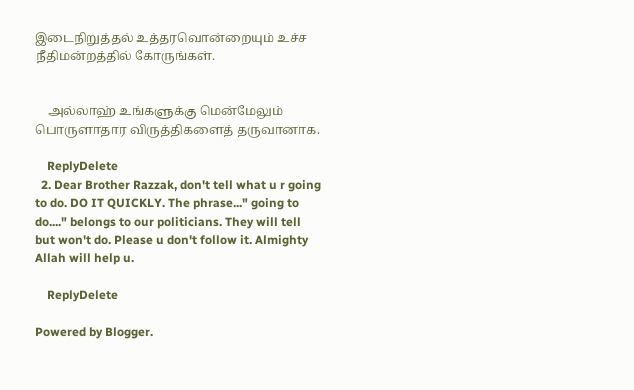இடைநிறுத்தல் உத்தரவொன்றையும் உச்ச நீதிமன்றத்தில் கோருங்கள்.


    அல்லாஹ் உங்களுக்கு மென்மேலும் பொருளாதார விருத்திகளைத் தருவானாக.

    ReplyDelete
  2. Dear Brother Razzak, don't tell what u r going to do. DO IT QUICKLY. The phrase..." going to do...." belongs to our politicians. They will tell but won't do. Please u don't follow it. Almighty Allah will help u.

    ReplyDelete

Powered by Blogger.